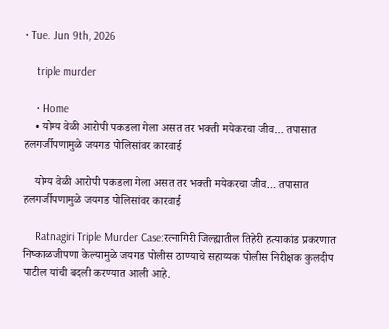• Tue. Jun 9th, 2026

    triple murder

    • Home
    • योग्य वेळी आरोपी पकडला गेला असत तर भक्ती मयेकरचा जीव… तपासात हलगर्जीपणामुळे जयगड पोलिसांवर कारवाई

    योग्य वेळी आरोपी पकडला गेला असत तर भक्ती मयेकरचा जीव… तपासात हलगर्जीपणामुळे जयगड पोलिसांवर कारवाई

    Ratnagiri Triple Murder Case:रत्नागिरी जिल्ह्यातील तिहेरी हत्याकांड प्रकरणात निष्काळजीपणा केल्यामुळे जयगड पोलीस ठाण्याचे सहाय्यक पोलीस निरीक्षक कुलदीप पाटील यांची बदली करण्यात आली आहे.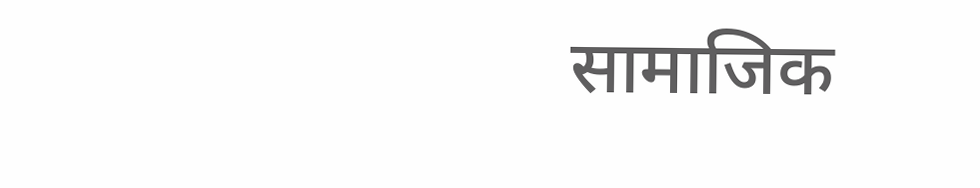सामाजिक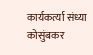कार्यकर्त्या संध्या कोसुंबकर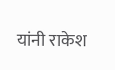यांनी राकेश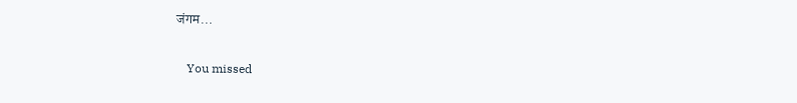जंगम…

    You missed